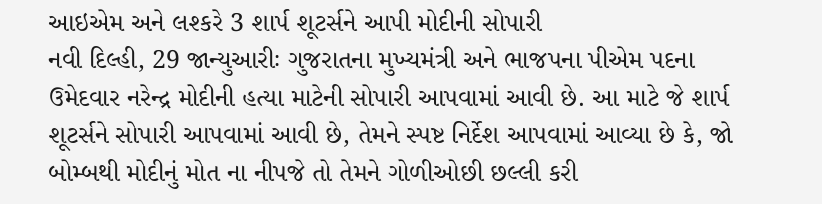આઇએમ અને લશ્કરે 3 શાર્પ શૂટર્સને આપી મોદીની સોપારી
નવી દિલ્હી, 29 જાન્યુઆરીઃ ગુજરાતના મુખ્યમંત્રી અને ભાજપના પીએમ પદના ઉમેદવાર નરેન્દ્ર મોદીની હત્યા માટેની સોપારી આપવામાં આવી છે. આ માટે જે શાર્પ શૂટર્સને સોપારી આપવામાં આવી છે, તેમને સ્પષ્ટ નિર્દેશ આપવામાં આવ્યા છે કે, જો બોમ્બથી મોદીનું મોત ના નીપજે તો તેમને ગોળીઓછી છલ્લી કરી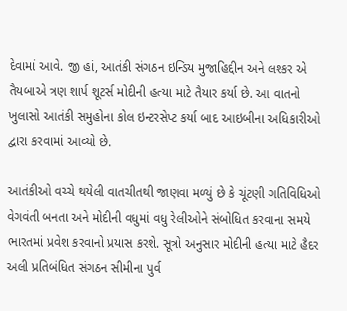દેવામાં આવે. જી હાં, આતંકી સંગઠન ઇન્ડિય મુજાહિદ્દીન અને લશ્કર એ તૈયબાએ ત્રણ શાર્પ શૂટર્સ મોદીની હત્યા માટે તૈયાર કર્યા છે. આ વાતનો ખુલાસો આતંકી સમુહોના કોલ ઇન્ટરસેપ્ટ કર્યા બાદ આઇબીના અધિકારીઓ દ્વારા કરવામાં આવ્યો છે.

આતંકીઓ વચ્ચે થયેલી વાતચીતથી જાણવા મળ્યું છે કે ચૂંટણી ગતિવિધિઓ વેગવંતી બનતા અને મોદીની વધુમાં વધુ રેલીઓને સંબોધિત કરવાના સમયે ભારતમાં પ્રવેશ કરવાનો પ્રયાસ કરશે. સૂત્રો અનુસાર મોદીની હત્યા માટે હૈદર અલી પ્રતિબંધિત સંગઠન સીમીના પુર્વ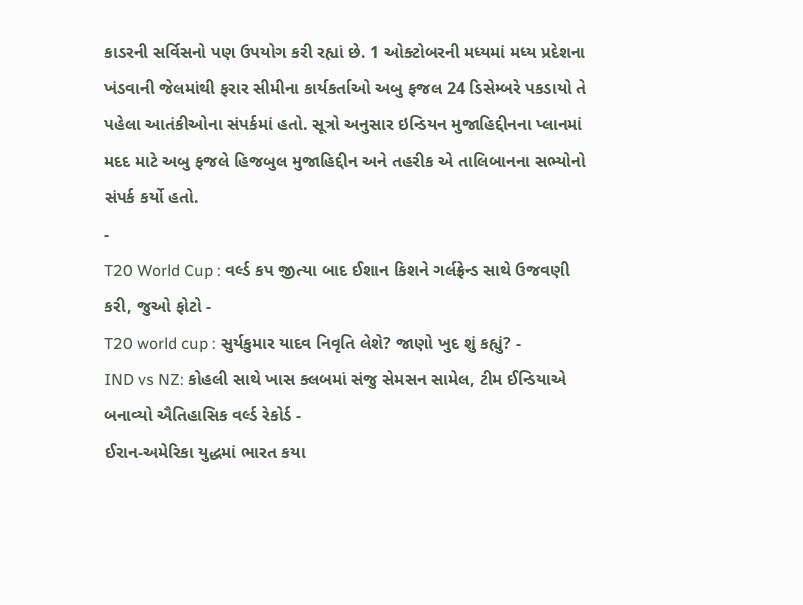કાડરની સર્વિસનો પણ ઉપયોગ કરી રહ્યાં છે. 1 ઓક્ટોબરની મધ્યમાં મધ્ય પ્રદેશના ખંડવાની જેલમાંથી ફરાર સીમીના કાર્યકર્તાઓ અબુ ફજલ 24 ડિસેમ્બરે પકડાયો તે પહેલા આતંકીઓના સંપર્કમાં હતો. સૂત્રો અનુસાર ઇન્ડિયન મુજાહિદ્દીનના પ્લાનમાં મદદ માટે અબુ ફજલે હિજબુલ મુજાહિદ્દીન અને તહરીક એ તાલિબાનના સભ્યોનો સંપર્ક કર્યો હતો.
-
T20 World Cup : વર્લ્ડ કપ જીત્યા બાદ ઈશાન કિશને ગર્લફ્રેન્ડ સાથે ઉજવણી કરી, જુઓ ફોટો -
T20 world cup : સુર્યકુમાર યાદવ નિવૃતિ લેશે? જાણો ખુદ શું કહ્યું? -
IND vs NZ: કોહલી સાથે ખાસ ક્લબમાં સંજુ સેમસન સામેલ, ટીમ ઈન્ડિયાએ બનાવ્યો ઐતિહાસિક વર્લ્ડ રેકોર્ડ -
ઈરાન-અમેરિકા યુદ્ધમાં ભારત કયા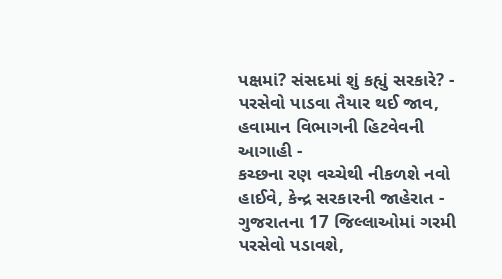પક્ષમાં? સંસદમાં શું કહ્યું સરકારે? -
પરસેવો પાડવા તૈયાર થઈ જાવ, હવામાન વિભાગની હિટવેવની આગાહી -
કચ્છના રણ વચ્ચેથી નીકળશે નવો હાઈવે, કેન્દ્ર સરકારની જાહેરાત -
ગુજરાતના 17 જિલ્લાઓમાં ગરમી પરસેવો પડાવશે,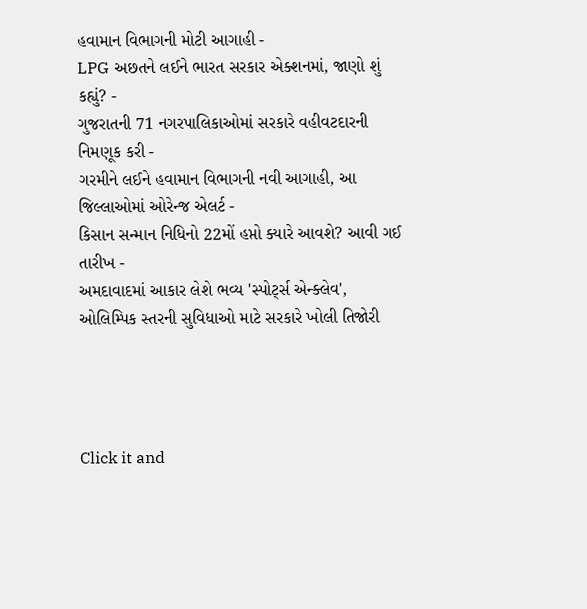હવામાન વિભાગની મોટી આગાહી -
LPG અછતને લઈને ભારત સરકાર એક્શનમાં, જાણો શું કહ્યું? -
ગુજરાતની 71 નગરપાલિકાઓમાં સરકારે વહીવટદારની નિમણૂક કરી -
ગરમીને લઈને હવામાન વિભાગની નવી આગાહી, આ જિલ્લાઓમાં ઓરેન્જ એલર્ટ -
કિસાન સન્માન નિધિનો 22મોં હપ્તો ક્યારે આવશે? આવી ગઈ તારીખ -
અમદાવાદમાં આકાર લેશે ભવ્ય 'સ્પોર્ટ્સ એન્ક્લેવ', ઓલિમ્પિક સ્તરની સુવિધાઓ માટે સરકારે ખોલી તિજોરી




Click it and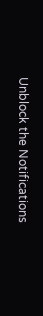Unblock the Notifications